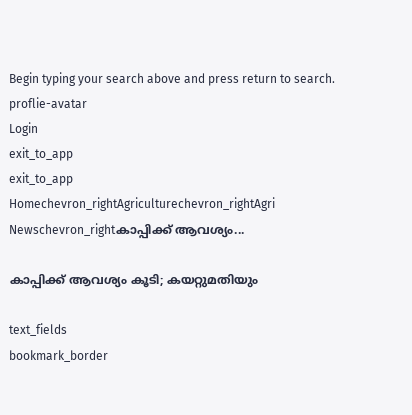Begin typing your search above and press return to search.
proflie-avatar
Login
exit_to_app
exit_to_app
Homechevron_rightAgriculturechevron_rightAgri Newschevron_rightകാപ്പിക്ക് ആവശ്യം...

കാപ്പിക്ക് ആവശ്യം കൂടി; കയറ്റുമതിയും

text_fields
bookmark_border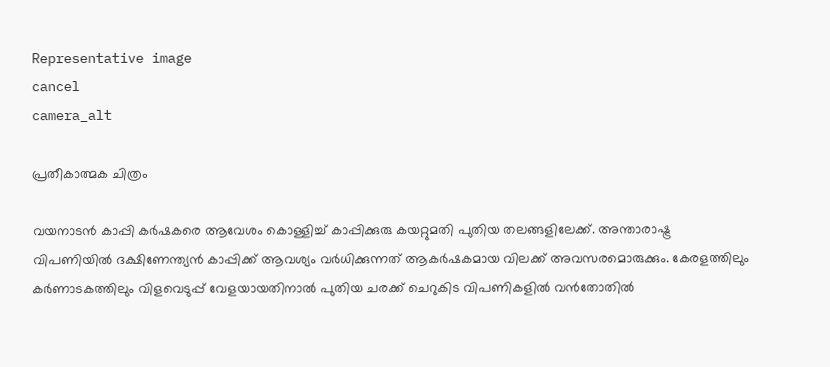Representative image
cancel
camera_alt

പ്രതീകാത്മക ചിത്രം

വയനാടൻ കാപ്പി കർഷകരെ ആവേശം കൊള്ളിച്ച്‌ കാപ്പിക്കുരു കയറ്റുമതി പുതിയ തലങ്ങളിലേക്ക്. അന്താരാഷ്ട്ര വിപണിയിൽ ദക്ഷിണേന്ത്യൻ കാപ്പിക്ക്‌ ആവശ്യം വർധിക്കുന്നത്‌ ആകർഷകമായ വിലക്ക് അവസരമൊരുക്കും. കേരളത്തിലും കർണാടകത്തിലും വിളവെടുപ്പ്‌ വേളയായതിനാൽ പുതിയ ചരക്ക്‌ ചെറുകിട വിപണികളിൽ വൻതോതിൽ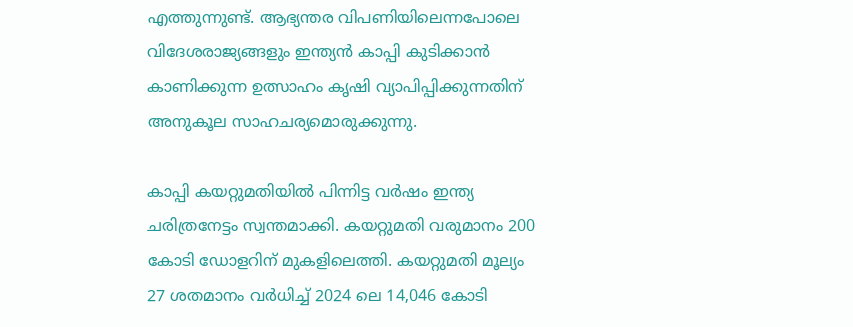എത്തുന്നുണ്ട്‌. ആഭ്യന്തര വിപണിയിലെന്നപോലെ വിദേശരാജ്യങ്ങളും ഇന്ത്യൻ കാപ്പി കുടിക്കാൻ കാണിക്കുന്ന ഉത്സാഹം കൃഷി വ്യാപിപ്പിക്കുന്നതിന്‌ അനുകൂല സാഹചര്യമൊരുക്കുന്നു.

കാപ്പി കയറ്റുമതിയിൽ പിന്നിട്ട വർഷം ഇന്ത്യ ചരിത്രനേട്ടം സ്വന്തമാക്കി. കയറ്റുമതി വരുമാനം 200 കോടി ഡോളറിന്‌ മുകളിലെത്തി. കയറ്റുമതി മൂല്യം 27 ശതമാനം വർധിച്ച്‌ 2024 ലെ 14,046 കോടി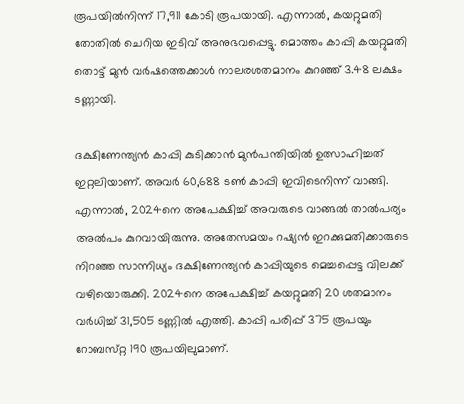രൂപയിൽനിന്ന് 17,911 കോടി രൂപയായി. എന്നാൽ, കയറ്റുമതി തോതിൽ ചെറിയ ഇടിവ് അനുഭവപ്പെട്ടു. മൊത്തം കാപ്പി കയറ്റുമതി തൊട്ട്‌ മുൻ വർഷത്തെക്കാൾ നാലരശതമാനം കുറഞ്ഞ് 3.48 ലക്ഷം ടണ്ണായി.

ദക്ഷിണേന്ത്യൻ കാപ്പി കുടിക്കാൻ മുൻപന്തിയിൽ ഉത്സാഹിച്ചത്‌ ഇറ്റലിയാണ്‌. അവർ 60,688 ടൺ കാപ്പി ഇവിടെനിന്ന് വാങ്ങി. എന്നാൽ, 2024നെ അപേക്ഷിച്ച്‌ അവരുടെ വാങ്ങൽ താൽപര്യം അൽപം കുറവായിരുന്നു. അതേസമയം റഷ്യൻ ഇറക്കുമതിക്കാരുടെ നിറഞ്ഞ സാന്നിധ്യം ദക്ഷിണേന്ത്യൻ കാപ്പിയുടെ മെച്ചപ്പെട്ട വിലക്ക് വഴിയൊരുക്കി. 2024നെ അപേക്ഷിച്ച്‌ കയറ്റുമതി 20 ശതമാനം വർധിച്ച്‌ 31,505 ടണ്ണിൽ എത്തി. കാപ്പി പരിപ്പ്‌ 375 രൂപയും റോബസ്‌റ്റ 190 രൂപയിലുമാണ്‌.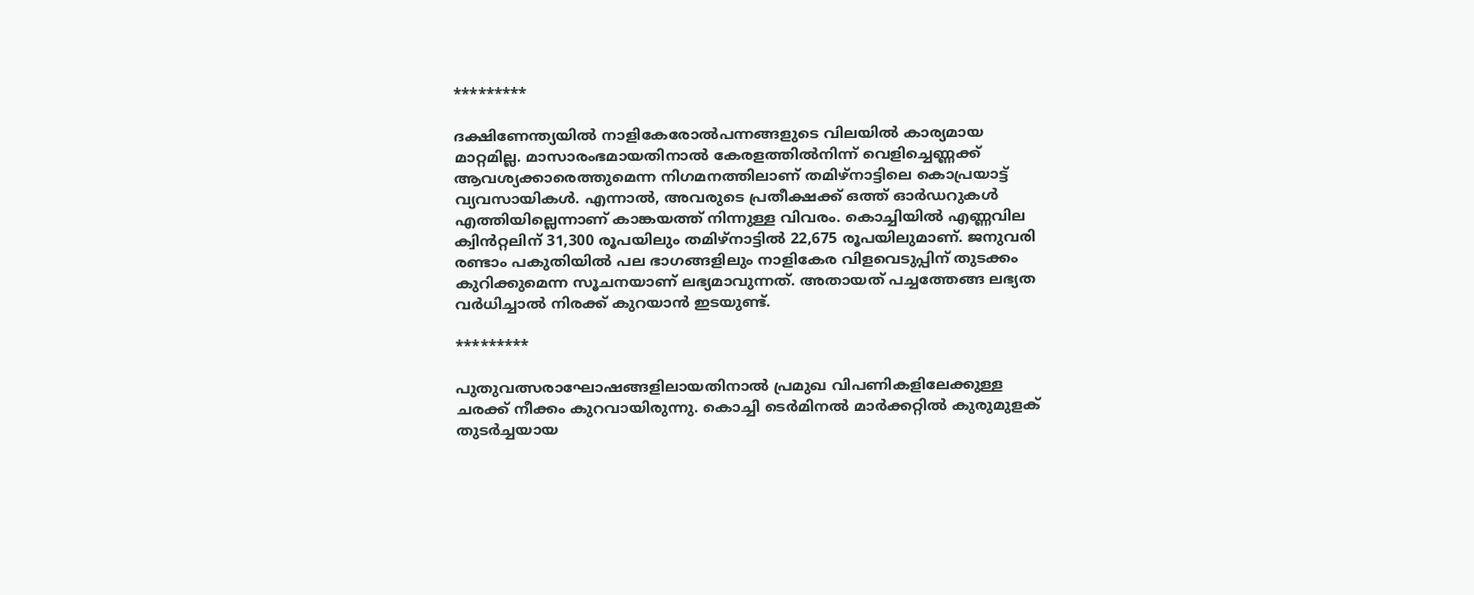*********

ദക്ഷിണേന്ത്യയിൽ നാളികേരോൽപന്നങ്ങളുടെ വിലയിൽ കാര്യമായ മാറ്റമില്ല. മാസാരംഭമായതിനാൽ കേരളത്തിൽനിന്ന് വെളിച്ചെണ്ണക്ക് ആവശ്യക്കാരെത്തുമെന്ന നിഗമനത്തിലാണ്‌ തമിഴ്‌നാട്ടിലെ കൊപ്രയാട്ട്‌ വ്യവസായികൾ. എന്നാൽ, അവരുടെ പ്രതീക്ഷക്ക് ഒത്ത്‌ ഓർഡറുകൾ എത്തിയില്ലെന്നാണ്‌ കാങ്കയത്ത്‌ നിന്നുള്ള വിവരം. കൊച്ചിയിൽ എണ്ണവില ക്വിൻറ്റലിന്‌ 31,300 രൂപയിലും തമിഴ്‌നാട്ടിൽ 22,675 രൂപയിലുമാണ്‌. ജനുവരി രണ്ടാം പകുതിയിൽ പല ഭാഗങ്ങളിലും നാളികേര വിളവെടുപ്പിന്‌ തുടക്കം കുറിക്കുമെന്ന സൂചനയാണ്‌ ലഭ്യമാവുന്നത്‌. അതായത്‌ പച്ചത്തേങ്ങ ലഭ്യത വർധിച്ചാൽ നിരക്ക്‌ കുറയാൻ ഇടയുണ്ട്‌.

*********

പുതുവത്സരാഘോഷങ്ങളിലായതിനാൽ പ്രമുഖ വിപണികളിലേക്കുള്ള ചരക്ക്‌ നീക്കം കുറവായിരുന്നു. കൊച്ചി ടെർമിനൽ മാർക്കറ്റിൽ കുരുമുളക്‌ തുടർച്ചയായ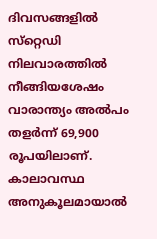ദിവസങ്ങളിൽ സ്‌റ്റെഡി നിലവാരത്തിൽ നീങ്ങിയശേഷം വാരാന്ത്യം അൽപം തളർന്ന്‌ 69,900 രൂപയിലാണ്‌. കാലാവസ്ഥ അനുകൂലമായാൽ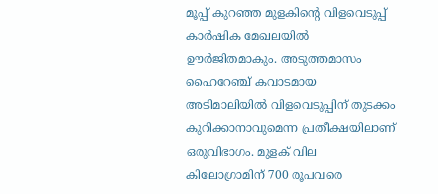മൂപ്പ്‌ കുറഞ്ഞ മുളകിന്റെ വിളവെടുപ്പ്‌ കാർഷിക മേഖലയിൽ ഊർജിതമാകും. അടുത്തമാസം ഹൈറേഞ്ച്‌ കവാടമായ അടിമാലിയിൽ വിളവെടുപ്പിന്‌ തുടക്കം കുറിക്കാനാവുമെന്ന പ്രതീക്ഷയിലാണ്‌ ഒരുവിഭാഗം. മുളക്‌ വില കിലോഗ്രാമിന്‌ 700 രൂപവരെ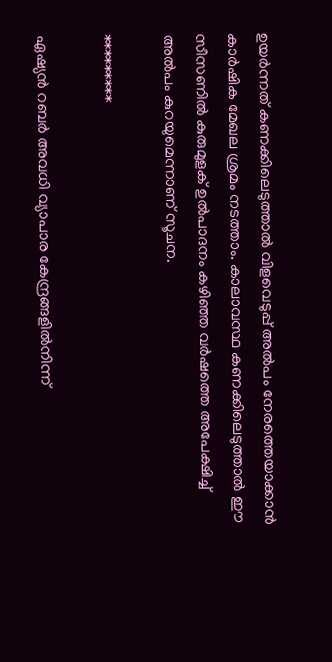ഉയർന്നത്‌ കണക്കിലെടുത്താൽ വിളവെടുപ്പ്‌ അൽപം നേരത്തെയാക്കാൻ കാർഷിക മേഖല ശ്രമം നടത്താം. കാലാവസ്ഥ കണക്കിലെടുത്താൽ ഈ സീസണിൽ കുരുമുളക്‌ ഉൽപാദനം കഴിഞ്ഞ വർഷത്തെ അപേക്ഷിച്ച്‌ അൽപം കുറയുമെന്നാണ്‌ സൂചന.

*********

ഏഷ്യൻ റബർ അവധി വ്യാപാര കേന്ദ്രങ്ങളിൽനിന്ന്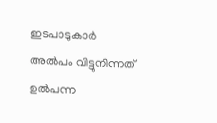ഇടപാടുകാർ അൽപം വിട്ടുനിന്നത്‌ ഉൽപന്ന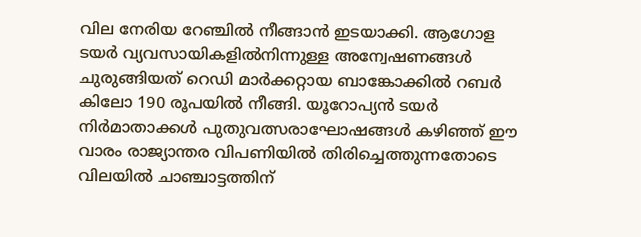വില നേരിയ റേഞ്ചിൽ നീങ്ങാൻ ഇടയാക്കി. ആഗോള ടയർ വ്യവസായികളിൽനിന്നുള്ള അന്വേഷണങ്ങൾ ചുരുങ്ങിയത്‌ റെഡി മാർക്കറ്റായ ബാങ്കോക്കിൽ റബർ കിലോ 190 രൂപയിൽ നീങ്ങി. യൂറോപ്യൻ ടയർ നിർമാതാക്കൾ പുതുവത്സരാഘോഷങ്ങൾ കഴിഞ്ഞ്‌ ഈ വാരം രാജ്യാന്തര വിപണിയിൽ തിരിച്ചെത്തുന്നതോടെ വിലയിൽ ചാഞ്ചാട്ടത്തിന്‌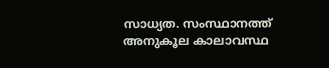സാധ്യത. സംസ്ഥാനത്ത്‌ അനുകൂല കാലാവസ്ഥ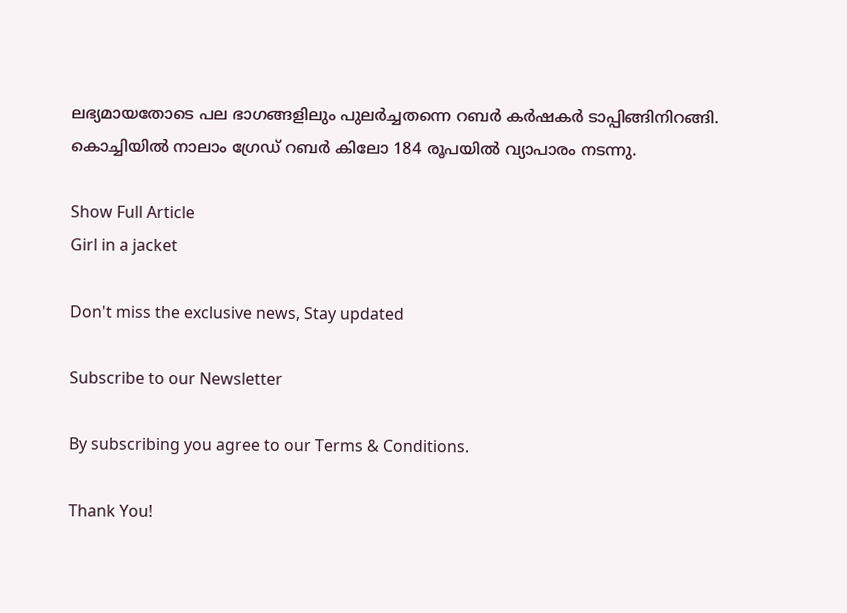ലഭ്യമായതോടെ പല ഭാഗങ്ങളിലും പുലർച്ചതന്നെ റബർ കർഷകർ ടാപ്പിങ്ങിനിറങ്ങി. കൊച്ചിയിൽ നാലാം ഗ്രേഡ്‌ റബർ കിലോ 184 രൂപയിൽ വ്യാപാരം നടന്നു.

Show Full Article
Girl in a jacket

Don't miss the exclusive news, Stay updated

Subscribe to our Newsletter

By subscribing you agree to our Terms & Conditions.

Thank You!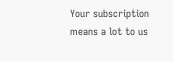Your subscription means a lot to us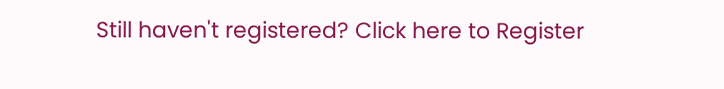Still haven't registered? Click here to Register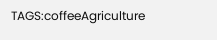TAGS:coffeeAgriculture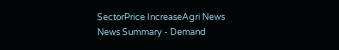SectorPrice IncreaseAgri News
News Summary - Demand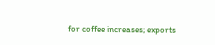for coffee increases; exports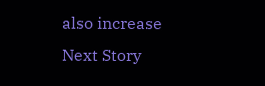also increase
Next Story